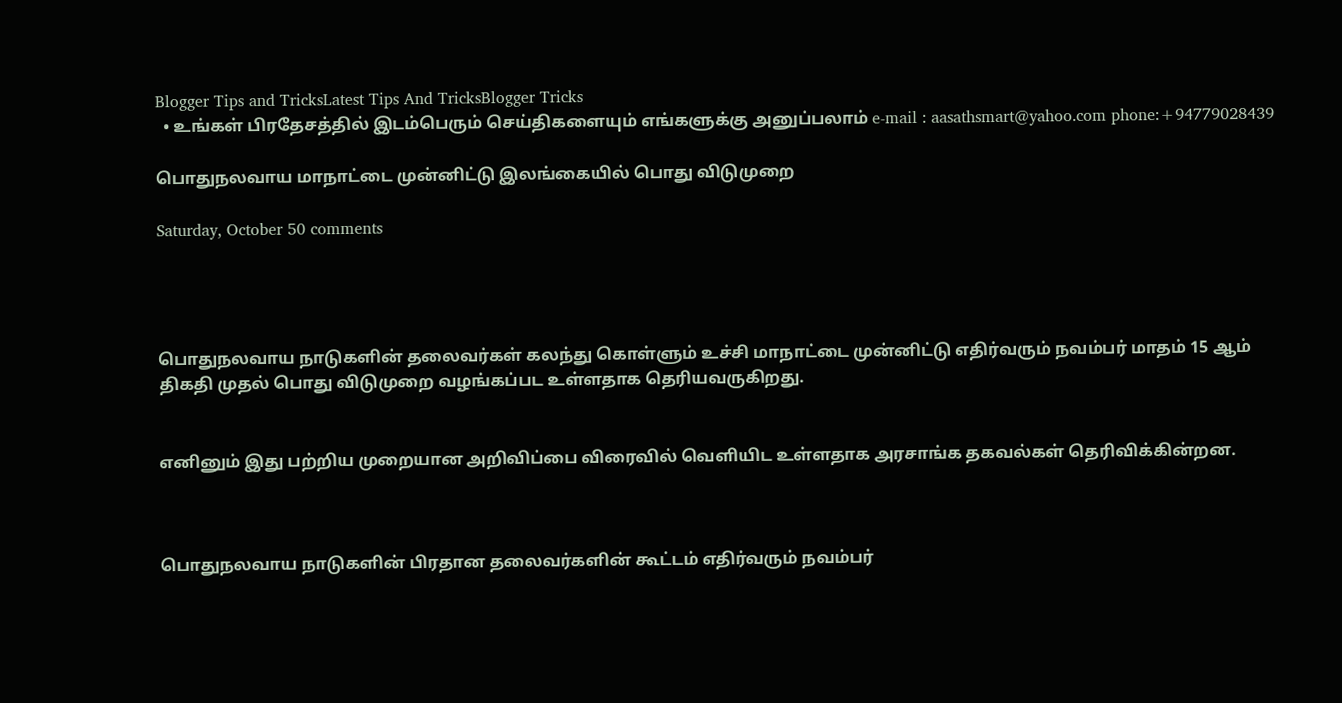Blogger Tips and TricksLatest Tips And TricksBlogger Tricks
  • உங்கள் பிரதேசத்தில் இடம்பெரும் செய்திகளையும் எங்களுக்கு அனுப்பலாம் e-mail : aasathsmart@yahoo.com phone:+94779028439

பொதுநலவாய மாநாட்டை முன்னிட்டு இலங்கையில் பொது விடுமுறை

Saturday, October 50 comments




பொதுநலவாய நாடுகளின் தலைவர்கள் கலந்து கொள்ளும் உச்சி மாநாட்டை முன்னிட்டு எதிர்வரும் நவம்பர் மாதம் 15 ஆம் திகதி முதல் பொது விடுமுறை வழங்கப்பட உள்ளதாக தெரியவருகிறது.


எனினும் இது பற்றிய முறையான அறிவிப்பை விரைவில் வெளியிட உள்ளதாக அரசாங்க தகவல்கள் தெரிவிக்கின்றன.



பொதுநலவாய நாடுகளின் பிரதான தலைவர்களின் கூட்டம் எதிர்வரும் நவம்பர்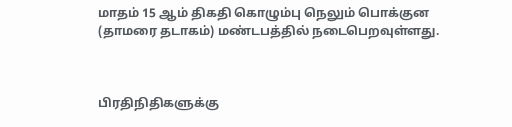மாதம் 15 ஆம் திகதி கொழும்பு நெலும் பொக்குன (தாமரை தடாகம்) மண்டபத்தில் நடைபெறவுள்ளது.



பிரதிநிதிகளுக்கு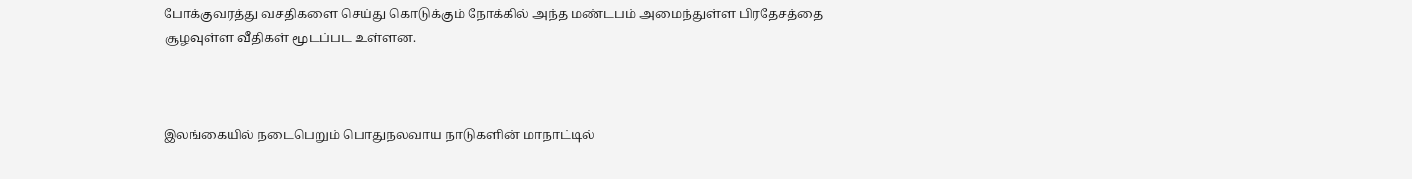போக்குவரத்து வசதிகளை செய்து கொடுக்கும் நோக்கில் அந்த மண்டபம் அமைந்துள்ள பிரதேசத்தை சூழவுள்ள வீதிகள் மூடப்பட உள்ளன.



இலங்கையில் நடைபெறும் பொதுநலவாய நாடுகளின் மாநாட்டில்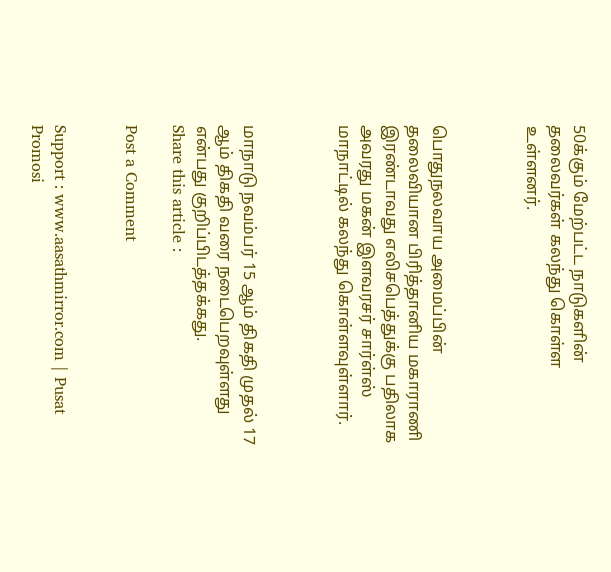50க்கும் மேற்பட்ட நாடுகளின் தலைவர்கள் கலந்து கொள்ள உள்ளனர்.



பொதுநலவாய அமைப்பின் தலைவியான பிரித்தானிய மகாராணி இரண்டாவது எலிசபெத்துக்கு பதிலாக அவரது மகன் இளவரசர் சார்ள்ஸ் மாநாட்டில் கலந்து கொள்ளவுள்ளார்.



மாநாடு நவம்பர் 15 ஆம் திகதி முதல் 17 ஆம் திகதி வரை நடைபெறவுள்ளது என்பது குறிப்பிடத்தக்கது.
Share this article :

Post a Comment


Support : www.aasathmirror.com | Pusat Promosi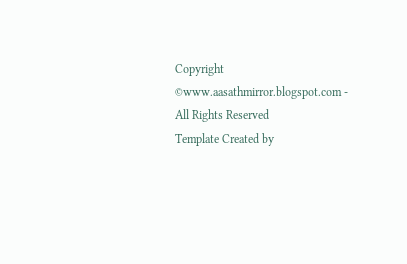Copyright ©www.aasathmirror.blogspot.com - All Rights Reserved
Template Created by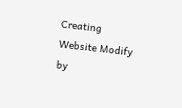Creating Website Modify by